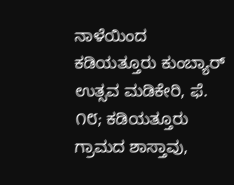ನಾಳೆಯಿಂದ ಕಡಿಯತ್ತೂರು ಕುಂಬ್ಯಾರ್ ಉತ್ಸವ ಮಡಿಕೇರಿ, ಫೆ. ೧೮; ಕಡಿಯತ್ತೂರು ಗ್ರಾಮದ ಶಾಸ್ತಾವು,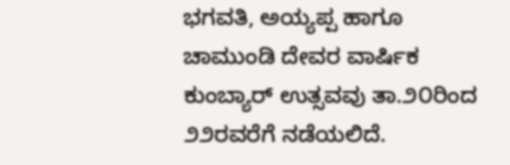ಭಗವತಿ, ಅಯ್ಯಪ್ಪ ಹಾಗೂ ಚಾಮುಂಡಿ ದೇವರ ವಾರ್ಷಿಕ ಕುಂಬ್ಯಾರ್ ಉತ್ಸವವು ತಾ.೨೦ರಿಂದ ೨೨ರವರೆಗೆ ನಡೆಯಲಿದೆ.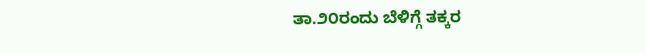ತಾ.೨೦ರಂದು ಬೆಳಿಗ್ಗೆ ತಕ್ಕರ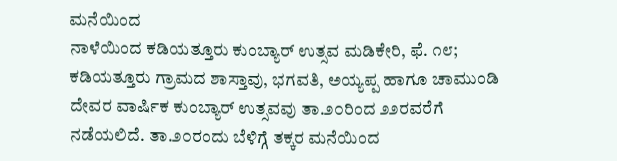ಮನೆಯಿಂದ
ನಾಳೆಯಿಂದ ಕಡಿಯತ್ತೂರು ಕುಂಬ್ಯಾರ್ ಉತ್ಸವ ಮಡಿಕೇರಿ, ಫೆ. ೧೮; ಕಡಿಯತ್ತೂರು ಗ್ರಾಮದ ಶಾಸ್ತಾವು, ಭಗವತಿ, ಅಯ್ಯಪ್ಪ ಹಾಗೂ ಚಾಮುಂಡಿ ದೇವರ ವಾರ್ಷಿಕ ಕುಂಬ್ಯಾರ್ ಉತ್ಸವವು ತಾ.೨೦ರಿಂದ ೨೨ರವರೆಗೆ ನಡೆಯಲಿದೆ. ತಾ.೨೦ರಂದು ಬೆಳಿಗ್ಗೆ ತಕ್ಕರ ಮನೆಯಿಂದ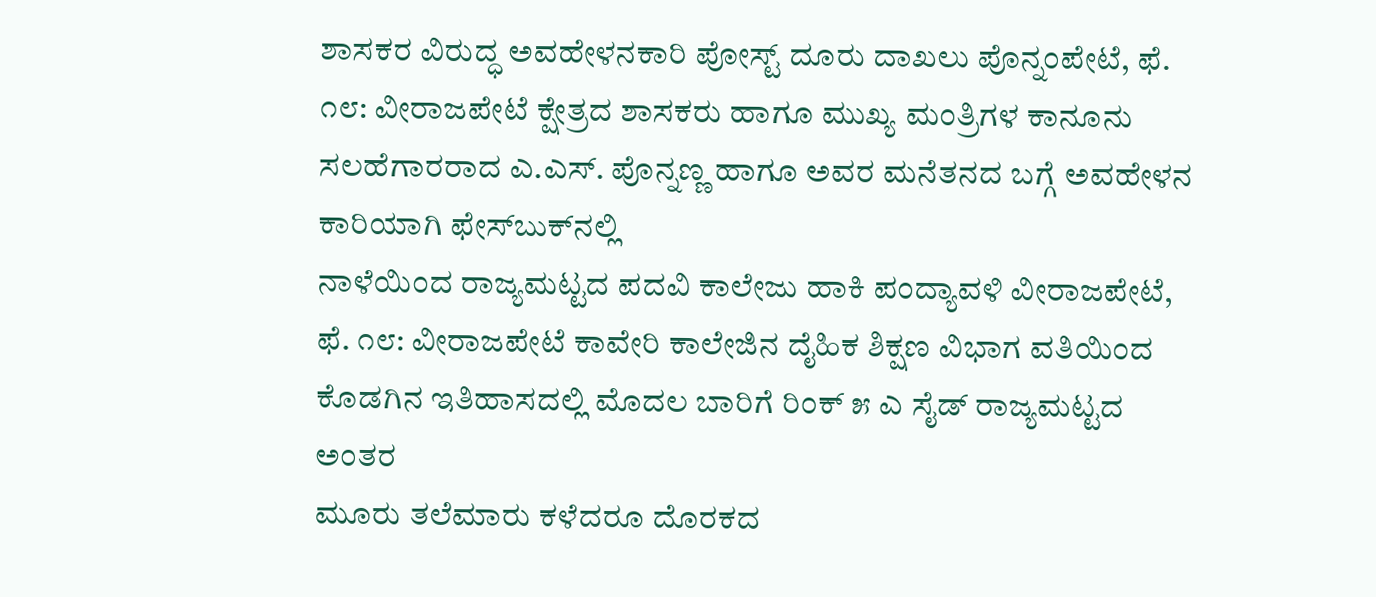ಶಾಸಕರ ವಿರುದ್ಧ ಅವಹೇಳನಕಾರಿ ಪೋಸ್ಟ್ ದೂರು ದಾಖಲು ಪೊನ್ನಂಪೇಟೆ, ಫೆ. ೧೮: ವೀರಾಜಪೇಟೆ ಕ್ಷೇತ್ರದ ಶಾಸಕರು ಹಾಗೂ ಮುಖ್ಯ ಮಂತ್ರಿಗಳ ಕಾನೂನು ಸಲಹೆಗಾರರಾದ ಎ.ಎಸ್. ಪೊನ್ನಣ್ಣ ಹಾಗೂ ಅವರ ಮನೆತನದ ಬಗ್ಗೆ ಅವಹೇಳನ ಕಾರಿಯಾಗಿ ಫೇಸ್‌ಬುಕ್‌ನಲ್ಲಿ
ನಾಳೆಯಿಂದ ರಾಜ್ಯಮಟ್ಟದ ಪದವಿ ಕಾಲೇಜು ಹಾಕಿ ಪಂದ್ಯಾವಳಿ ವೀರಾಜಪೇಟೆ, ಫೆ. ೧೮: ವೀರಾಜಪೇಟೆ ಕಾವೇರಿ ಕಾಲೇಜಿನ ದೈಹಿಕ ಶಿಕ್ಷಣ ವಿಭಾಗ ವತಿಯಿಂದ ಕೊಡಗಿನ ಇತಿಹಾಸದಲ್ಲಿ ಮೊದಲ ಬಾರಿಗೆ ರಿಂಕ್ ೫ ಎ ಸೈಡ್ ರಾಜ್ಯಮಟ್ಟದ ಅಂತರ
ಮೂರು ತಲೆಮಾರು ಕಳೆದರೂ ದೊರಕದ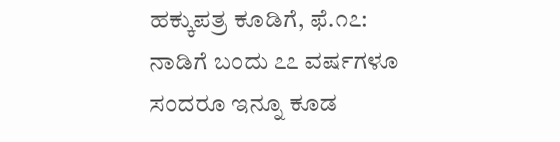ಹಕ್ಕುಪತ್ರ ಕೂಡಿಗೆ, ಫೆ.೧೭: ನಾಡಿಗೆ ಬಂದು ೭೭ ವರ್ಷಗಳೂ ಸಂದರೂ ಇನ್ನೂ ಕೂಡ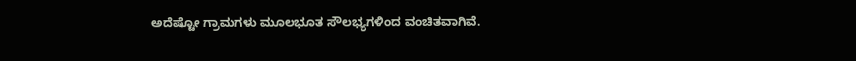ಅದೆಷ್ಟೋ ಗ್ರಾಮಗಳು ಮೂಲಭೂತ ಸೌಲಭ್ಯಗಳಿಂದ ವಂಚಿತವಾಗಿವೆ.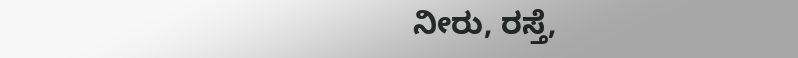ನೀರು, ರಸ್ತೆ,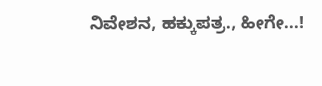ನಿವೇಶನ, ಹಕ್ಕುಪತ್ರ., ಹೀಗೇ...!